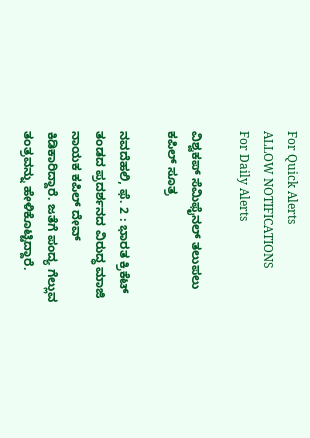For Quick Alerts
ALLOW NOTIFICATIONS
For Daily Alerts

ವಿಶ್ವಕಪ್ ಸೆಮಿಫೈನಲ್ ತಲುಪಲು ಕಪಿಲ್ ಸೂತ್ರ

ನವದೆಹಲಿ, ಫೆ. 2 : ಭಾರತ ಕ್ರಿಕೆಟ್ ತಂಡದ ಪ್ರದರ್ಶನದ ವಿರುದ್ಧ ಮಾಜಿ ನಾಯಕ ಕಪಿಲ್ ದೇವ್ ಕಿಡಿಕಾರಿದ್ದಾರೆ. ಜತೆಗೆ ಪಂದ್ಯ ಗೆಲ್ಲುವ ತಂತ್ರವನ್ನು ಹೇಳಿಕೊಟ್ಟಿದ್ದಾರೆ.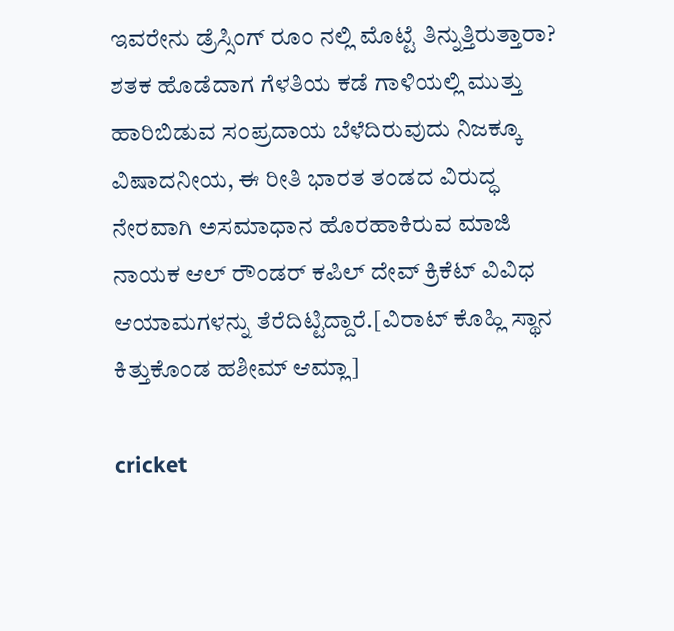ಇವರೇನು ಡ್ರೆಸ್ಸಿಂಗ್ ರೂಂ ನಲ್ಲಿ ಮೊಟ್ಟೆ ತಿನ್ನುತ್ತಿರುತ್ತಾರಾ? ಶತಕ ಹೊಡೆದಾಗ ಗೆಳತಿಯ ಕಡೆ ಗಾಳಿಯಲ್ಲಿ ಮುತ್ತು ಹಾರಿಬಿಡುವ ಸಂಪ್ರದಾಯ ಬೆಳೆದಿರುವುದು ನಿಜಕ್ಕೂ ವಿಷಾದನೀಯ, ಈ ರೀತಿ ಭಾರತ ತಂಡದ ವಿರುದ್ಧ ನೇರವಾಗಿ ಅಸಮಾಧಾನ ಹೊರಹಾಕಿರುವ ಮಾಜಿ ನಾಯಕ ಆಲ್ ರೌಂಡರ್ ಕಪಿಲ್ ದೇವ್ ಕ್ರಿಕೆಟ್ ವಿವಿಧ ಆಯಾಮಗಳನ್ನು ತೆರೆದಿಟ್ಟಿದ್ದಾರೆ.[ವಿರಾಟ್ ಕೊಹ್ಲಿ ಸ್ಥಾನ ಕಿತ್ತುಕೊಂಡ ಹಶೀಮ್ ಆಮ್ಲಾ]

cricket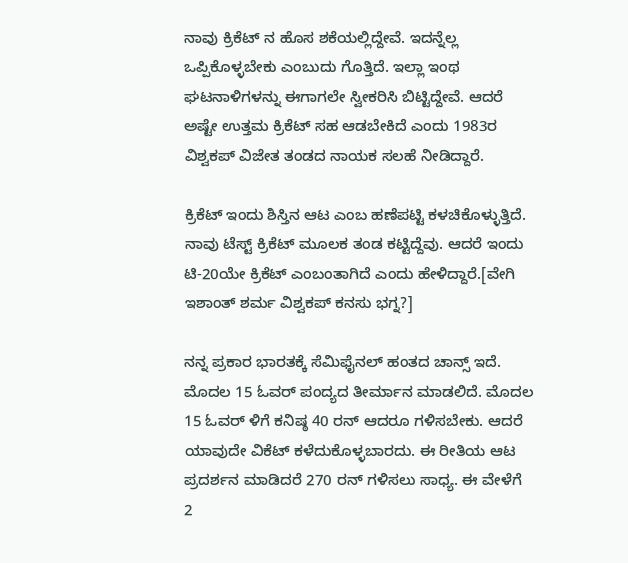ನಾವು ಕ್ರಿಕೆಟ್ ನ ಹೊಸ ಶಕೆಯಲ್ಲಿದ್ದೇವೆ. ಇದನ್ನೆಲ್ಲ ಒಪ್ಪಿಕೊಳ್ಳಬೇಕು ಎಂಬುದು ಗೊತ್ತಿದೆ. ಇಲ್ಲಾ ಇಂಥ ಘಟನಾಳಿಗಳನ್ನು ಈಗಾಗಲೇ ಸ್ವೀಕರಿಸಿ ಬಿಟ್ಟಿದ್ದೇವೆ. ಆದರೆ ಅಷ್ಟೇ ಉತ್ತಮ ಕ್ರಿಕೆಟ್ ಸಹ ಆಡಬೇಕಿದೆ ಎಂದು 1983ರ ವಿಶ್ವಕಪ್ ವಿಜೇತ ತಂಡದ ನಾಯಕ ಸಲಹೆ ನೀಡಿದ್ದಾರೆ.

ಕ್ರಿಕೆಟ್ ಇಂದು ಶಿಸ್ತಿನ ಆಟ ಎಂಬ ಹಣೆಪಟ್ಟಿ ಕಳಚಿಕೊಳ್ಳುತ್ತಿದೆ. ನಾವು ಟೆಸ್ಟ್ ಕ್ರಿಕೆಟ್ ಮೂಲಕ ತಂಡ ಕಟ್ಟಿದ್ದೆವು. ಆದರೆ ಇಂದು ಟಿ-20ಯೇ ಕ್ರಿಕೆಟ್ ಎಂಬಂತಾಗಿದೆ ಎಂದು ಹೇಳಿದ್ದಾರೆ.[ವೇಗಿ ಇಶಾಂತ್ ಶರ್ಮ ವಿಶ್ವಕಪ್ ಕನಸು ಭಗ್ನ?]

ನನ್ನ ಪ್ರಕಾರ ಭಾರತಕ್ಕೆ ಸೆಮಿಫೈನಲ್ ಹಂತದ ಚಾನ್ಸ್ ಇದೆ. ಮೊದಲ 15 ಓವರ್ ಪಂದ್ಯದ ತೀರ್ಮಾನ ಮಾಡಲಿದೆ. ಮೊದಲ 15 ಓವರ್ ಳಿಗೆ ಕನಿಷ್ಠ 40 ರನ್ ಆದರೂ ಗಳಿಸಬೇಕು. ಆದರೆ ಯಾವುದೇ ವಿಕೆಟ್ ಕಳೆದುಕೊಳ್ಳಬಾರದು. ಈ ರೀತಿಯ ಆಟ ಪ್ರದರ್ಶನ ಮಾಡಿದರೆ 270 ರನ್ ಗಳಿಸಲು ಸಾಧ್ಯ. ಈ ವೇಳೆಗೆ 2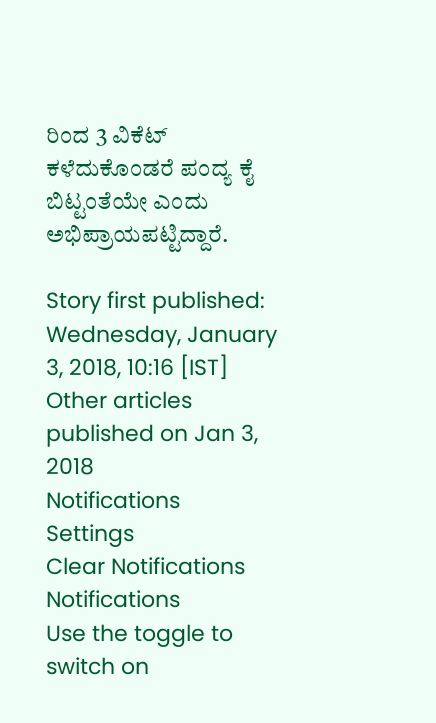ರಿಂದ 3 ವಿಕೆಟ್ ಕಳೆದುಕೊಂಡರೆ ಪಂದ್ಯ ಕೈ ಬಿಟ್ಟಂತೆಯೇ ಎಂದು ಅಭಿಪ್ರಾಯಪಟ್ಟಿದ್ದಾರೆ.

Story first published: Wednesday, January 3, 2018, 10:16 [IST]
Other articles published on Jan 3, 2018
Notifications
Settings
Clear Notifications
Notifications
Use the toggle to switch on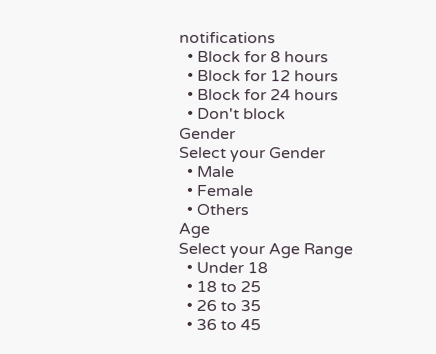notifications
  • Block for 8 hours
  • Block for 12 hours
  • Block for 24 hours
  • Don't block
Gender
Select your Gender
  • Male
  • Female
  • Others
Age
Select your Age Range
  • Under 18
  • 18 to 25
  • 26 to 35
  • 36 to 45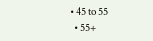• 45 to 55
  • 55+